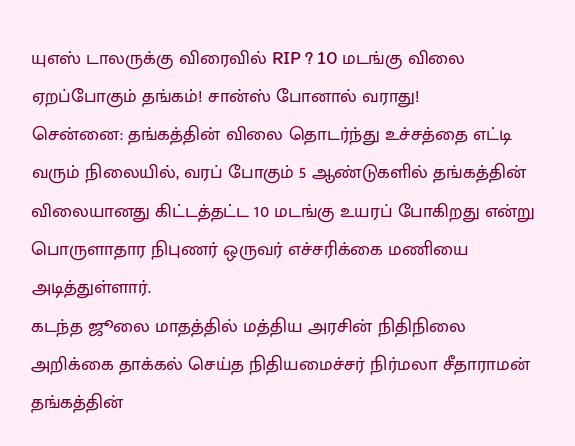யுஎஸ் டாலருக்கு விரைவில் RIP ? 10 மடங்கு விலை ஏறப்போகும் தங்கம்! சான்ஸ் போனால் வராது!
சென்னை: தங்கத்தின் விலை தொடர்ந்து உச்சத்தை எட்டி வரும் நிலையில், வரப் போகும் 5 ஆண்டுகளில் தங்கத்தின் விலையானது கிட்டத்தட்ட 10 மடங்கு உயரப் போகிறது என்று பொருளாதார நிபுணர் ஒருவர் எச்சரிக்கை மணியை அடித்துள்ளார்.
கடந்த ஜூலை மாதத்தில் மத்திய அரசின் நிதிநிலை அறிக்கை தாக்கல் செய்த நிதியமைச்சர் நிர்மலா சீதாராமன் தங்கத்தின்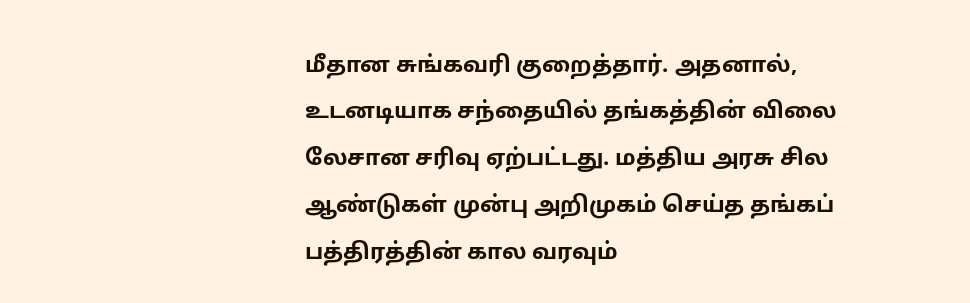மீதான சுங்கவரி குறைத்தார். அதனால், உடனடியாக சந்தையில் தங்கத்தின் விலை லேசான சரிவு ஏற்பட்டது. மத்திய அரசு சில ஆண்டுகள் முன்பு அறிமுகம் செய்த தங்கப் பத்திரத்தின் கால வரவும்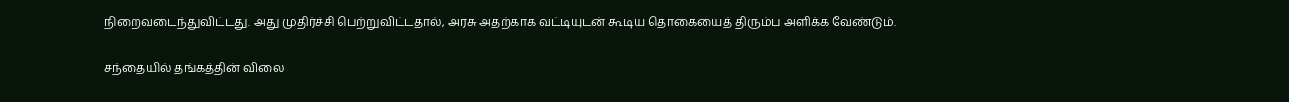நிறைவடைந்துவிட்டது. அது முதிர்ச்சி பெற்றுவிட்டதால், அரசு அதற்காக வட்டியுடன் கூடிய தொகையைத் திரும்ப அளிக்க வேண்டும்.

சந்தையில் தங்கத்தின் விலை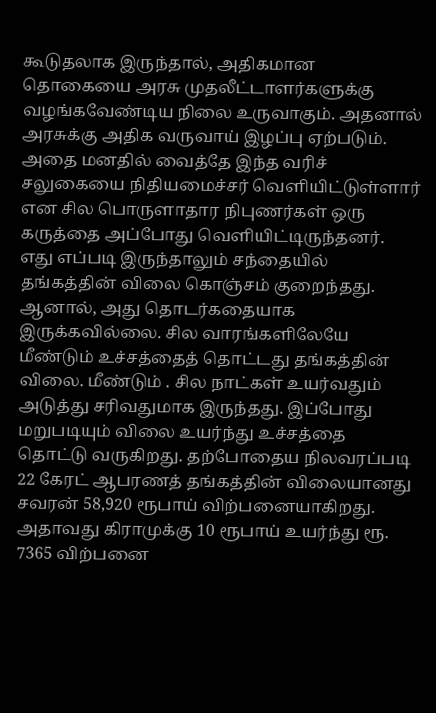கூடுதலாக இருந்தால், அதிகமான தொகையை அரசு முதலீட்டாளர்களுக்கு வழங்கவேண்டிய நிலை உருவாகும். அதனால் அரசுக்கு அதிக வருவாய் இழப்பு ஏற்படும். அதை மனதில் வைத்தே இந்த வரிச் சலுகையை நிதியமைச்சர் வெளியிட்டுள்ளார் என சில பொருளாதார நிபுணர்கள் ஒரு கருத்தை அப்போது வெளியிட்டிருந்தனர்.
எது எப்படி இருந்தாலும் சந்தையில் தங்கத்தின் விலை கொஞ்சம் குறைந்தது. ஆனால், அது தொடர்கதையாக இருக்கவில்லை. சில வாரங்களிலேயே மீண்டும் உச்சத்தைத் தொட்டது தங்கத்தின் விலை. மீண்டும் . சில நாட்கள் உயர்வதும் அடுத்து சரிவதுமாக இருந்தது. இப்போது மறுபடியும் விலை உயர்ந்து உச்சத்தை தொட்டு வருகிறது. தற்போதைய நிலவரப்படி 22 கேரட் ஆபரணத் தங்கத்தின் விலையானது சவரன் 58,920 ரூபாய் விற்பனையாகிறது. அதாவது கிராமுக்கு 10 ரூபாய் உயர்ந்து ரூ. 7365 விற்பனை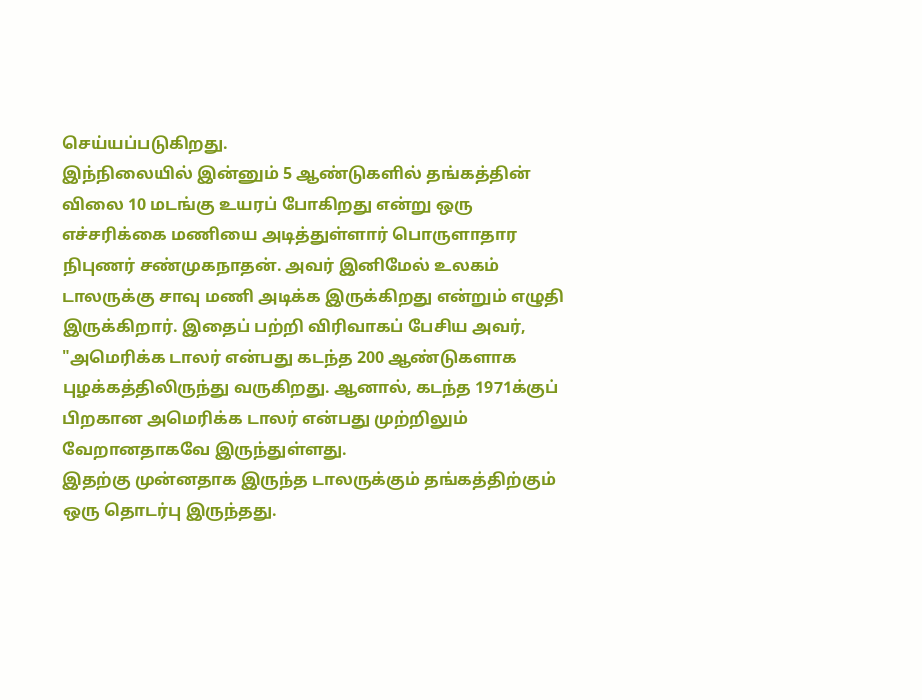செய்யப்படுகிறது.
இந்நிலையில் இன்னும் 5 ஆண்டுகளில் தங்கத்தின் விலை 10 மடங்கு உயரப் போகிறது என்று ஒரு எச்சரிக்கை மணியை அடித்துள்ளார் பொருளாதார நிபுணர் சண்முகநாதன். அவர் இனிமேல் உலகம் டாலருக்கு சாவு மணி அடிக்க இருக்கிறது என்றும் எழுதி இருக்கிறார். இதைப் பற்றி விரிவாகப் பேசிய அவர், "அமெரிக்க டாலர் என்பது கடந்த 200 ஆண்டுகளாக புழக்கத்திலிருந்து வருகிறது. ஆனால், கடந்த 1971க்குப் பிறகான அமெரிக்க டாலர் என்பது முற்றிலும் வேறானதாகவே இருந்துள்ளது.
இதற்கு முன்னதாக இருந்த டாலருக்கும் தங்கத்திற்கும் ஒரு தொடர்பு இருந்தது.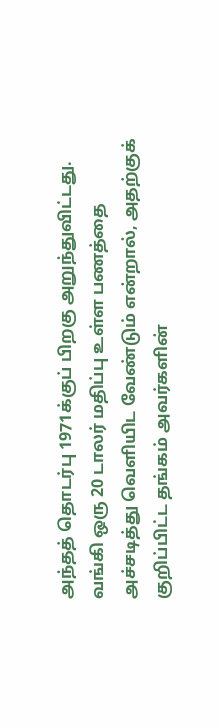அந்தத் தொடர்பு 1971க்குப் பிறகு அறுந்துவிட்டது. வங்கி ஒரு 20 டாலர் மதிப்பு உள்ள பணத்தை அச்சடித்து வெளியிட வேண்டும் என்றால், அதற்குக் குறிப்பிட்ட தங்கம் அவர்களின்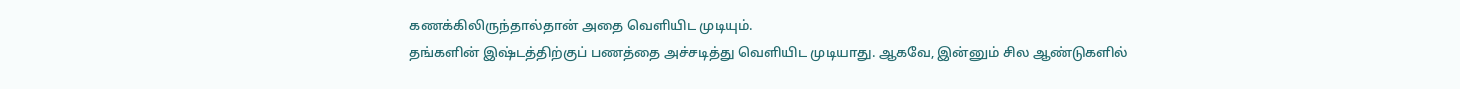கணக்கிலிருந்தால்தான் அதை வெளியிட முடியும்.
தங்களின் இஷ்டத்திற்குப் பணத்தை அச்சடித்து வெளியிட முடியாது. ஆகவே, இன்னும் சில ஆண்டுகளில்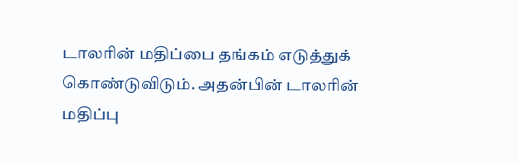டாலரின் மதிப்பை தங்கம் எடுத்துக் கொண்டுவிடும். அதன்பின் டாலரின் மதிப்பு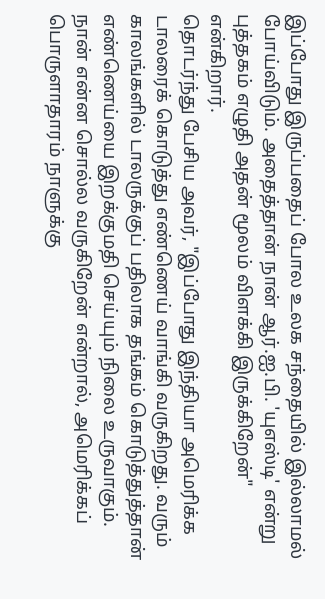இப்போது இருப்பதைப் போல உலக சந்தையில் இல்லாமல் போய்விடும். அதைத்தான் நான் ஆர்.ஐ.பி. 'யுஎஸ்டி' என்று புத்தகம் எழுதி அதன் மூலம் விளக்கி இருக்கிறேன்" என்கிறார்.
தொடர்ந்து பேசிய அவர், "இப்போது இந்தியா அமெரிக்க டாலரைக் கொடுத்து எண்ணெய் வாங்கி வருகிறது. வரும் காலங்களில் டாலருக்குப் பதிலாக தங்கம் கொடுத்துத்தான் எண்ணெய்யை இறக்குமதி செய்யும் நிலை உருவாகும். நான் என்ன சொல்ல வருகிறேன் என்றால், அமெரிக்கப் பொருளாதாரம் நாளுக்கு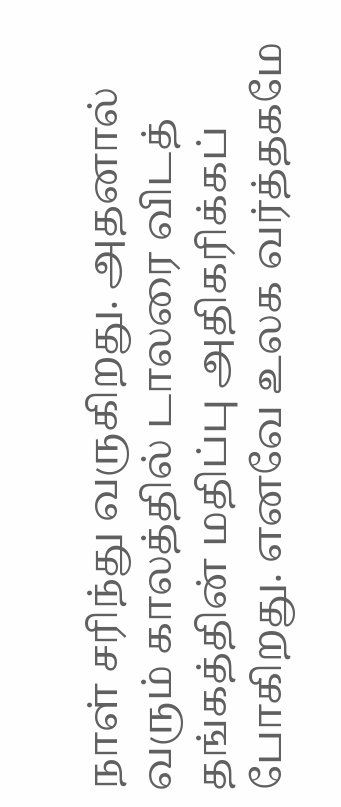நாள் சரிந்து வருகிறது. அதனால் வரும் காலத்தில் டாலரை விடத் தங்கத்தின் மதிப்பு அதிகரிக்கப் போகிறது. எனவே உலக வர்த்தகமே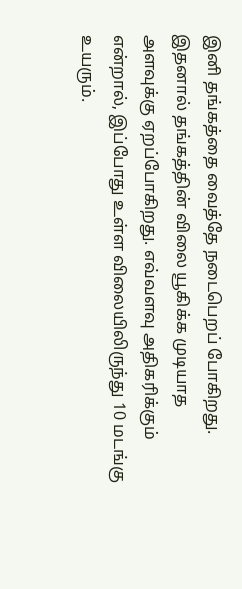இனி தங்கத்தை வைத்தே நடைபெறப் போகிறது.
இதனால் தங்கத்தின் விலை யூகிக்க முடியாத அளவுக்கு ஏறப்போகிறது. எவ்வளவு அதிகரிக்கும் என்றால், இப்போது உள்ள விலையிலிருந்து 10 மடங்கு உயரும்.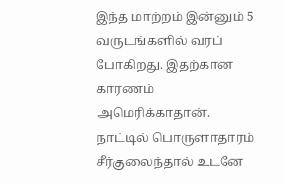இந்த மாற்றம் இன்னும் 5 வருடங்களில் வரப் போகிறது. இதற்கான காரணம் அமெரிக்காதான். நாட்டில் பொருளாதாரம் சீர்குலைந்தால் உடனே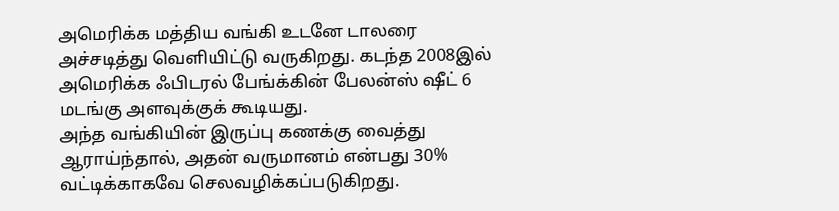அமெரிக்க மத்திய வங்கி உடனே டாலரை அச்சடித்து வெளியிட்டு வருகிறது. கடந்த 2008இல் அமெரிக்க ஃபிடரல் பேங்க்கின் பேலன்ஸ் ஷீட் 6 மடங்கு அளவுக்குக் கூடியது.
அந்த வங்கியின் இருப்பு கணக்கு வைத்து ஆராய்ந்தால், அதன் வருமானம் என்பது 30% வட்டிக்காகவே செலவழிக்கப்படுகிறது.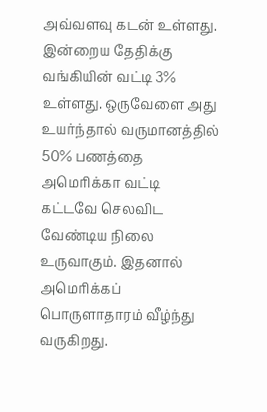அவ்வளவு கடன் உள்ளது. இன்றைய தேதிக்கு வங்கியின் வட்டி 3% உள்ளது. ஒருவேளை அது உயர்ந்தால் வருமானத்தில் 50% பணத்தை அமெரிக்கா வட்டி கட்டவே செலவிட வேண்டிய நிலை உருவாகும். இதனால் அமெரிக்கப் பொருளாதாரம் வீழ்ந்து வருகிறது.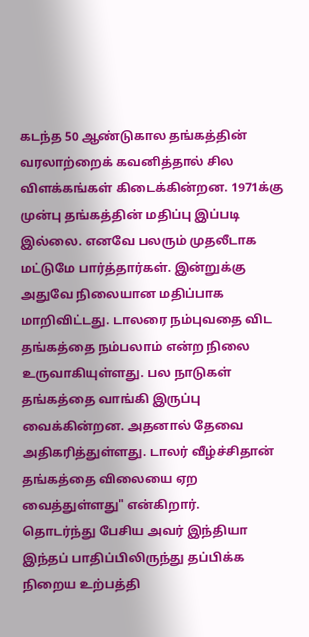கடந்த 50 ஆண்டுகால தங்கத்தின் வரலாற்றைக் கவனித்தால் சில விளக்கங்கள் கிடைக்கின்றன. 1971க்கு முன்பு தங்கத்தின் மதிப்பு இப்படி இல்லை. எனவே பலரும் முதலீடாக மட்டுமே பார்த்தார்கள். இன்றுக்கு அதுவே நிலையான மதிப்பாக மாறிவிட்டது. டாலரை நம்புவதை விட தங்கத்தை நம்பலாம் என்ற நிலை உருவாகியுள்ளது. பல நாடுகள் தங்கத்தை வாங்கி இருப்பு வைக்கின்றன. அதனால் தேவை அதிகரித்துள்ளது. டாலர் வீழ்ச்சிதான் தங்கத்தை விலையை ஏற வைத்துள்ளது" என்கிறார்.
தொடர்ந்து பேசிய அவர் இந்தியா இந்தப் பாதிப்பிலிருந்து தப்பிக்க நிறைய உற்பத்தி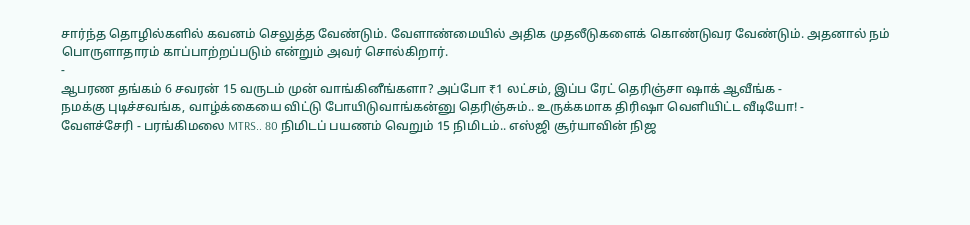சார்ந்த தொழில்களில் கவனம் செலுத்த வேண்டும். வேளாண்மையில் அதிக முதலீடுகளைக் கொண்டுவர வேண்டும். அதனால் நம் பொருளாதாரம் காப்பாற்றப்படும் என்றும் அவர் சொல்கிறார்.
-
ஆபரண தங்கம் 6 சவரன் 15 வருடம் முன் வாங்கினீங்களா? அப்போ ₹1 லட்சம், இப்ப ரேட் தெரிஞ்சா ஷாக் ஆவீங்க -
நமக்கு புடிச்சவங்க, வாழ்க்கையை விட்டு போயிடுவாங்கன்னு தெரிஞ்சும்.. உருக்கமாக திரிஷா வெளியிட்ட வீடியோ! -
வேளச்சேரி - பரங்கிமலை MTRS.. 80 நிமிடப் பயணம் வெறும் 15 நிமிடம்.. எஸ்ஜி சூர்யாவின் நிஜ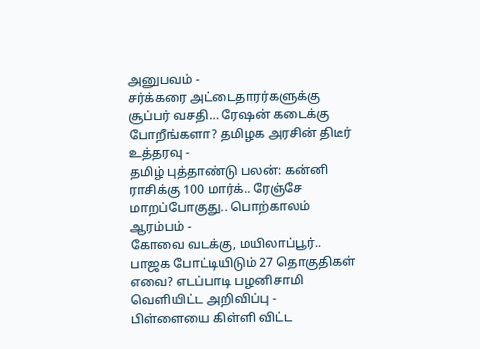அனுபவம் -
சர்க்கரை அட்டைதாரர்களுக்கு சூப்பர் வசதி… ரேஷன் கடைக்கு போறீங்களா? தமிழக அரசின் திடீர் உத்தரவு -
தமிழ் புத்தாண்டு பலன்: கன்னி ராசிக்கு 100 மார்க்.. ரேஞ்சே மாறப்போகுது.. பொற்காலம் ஆரம்பம் -
கோவை வடக்கு, மயிலாப்பூர்.. பாஜக போட்டியிடும் 27 தொகுதிகள் எவை? எடப்பாடி பழனிசாமி வெளியிட்ட அறிவிப்பு -
பிள்ளையை கிள்ளி விட்ட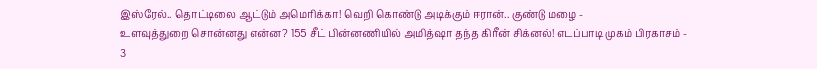இஸ்ரேல்.. தொட்டிலை ஆட்டும் அமெரிக்கா! வெறி கொண்டு அடிக்கும் ஈரான்.. குண்டு மழை -
உளவுத்துறை சொன்னது என்ன? 155 சீட் பின்னணியில் அமித்ஷா தந்த கிரீன் சிக்னல்! எடப்பாடி முகம் பிரகாசம் -
3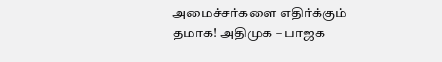அமைச்சர்களை எதிர்க்கும் தமாக! அதிமுக – பாஜக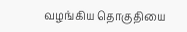வழங்கிய தொகுதியை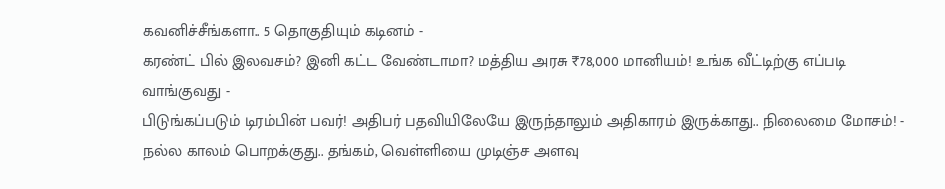கவனிச்சீங்களா.. 5 தொகுதியும் கடினம் -
கரண்ட் பில் இலவசம்? இனி கட்ட வேண்டாமா? மத்திய அரசு ₹78,000 மானியம்! உங்க வீட்டிற்கு எப்படி வாங்குவது -
பிடுங்கப்படும் டிரம்பின் பவர்! அதிபர் பதவியிலேயே இருந்தாலும் அதிகாரம் இருக்காது.. நிலைமை மோசம்! -
நல்ல காலம் பொறக்குது.. தங்கம், வெள்ளியை முடிஞ்ச அளவு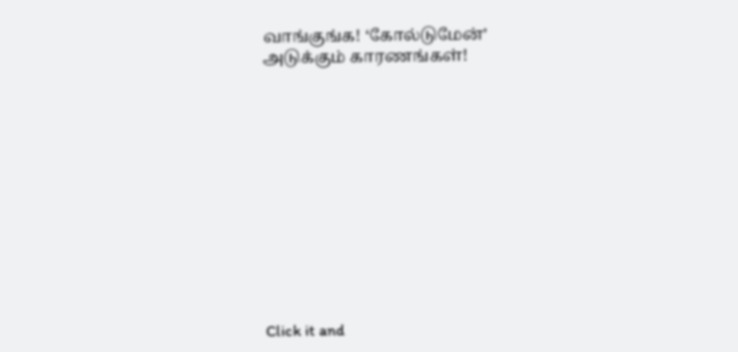வாங்குங்க! ‘கோல்டுமேன்’ அடுக்கும் காரணங்கள்!












Click it and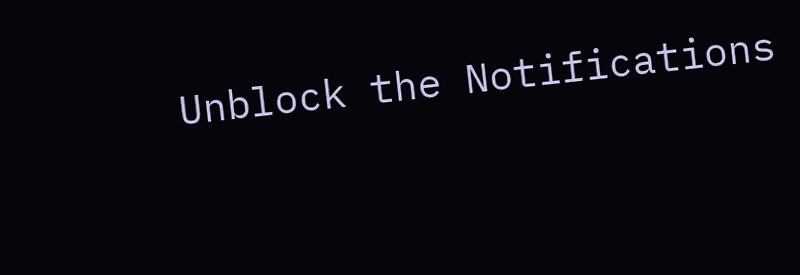Unblock the Notifications